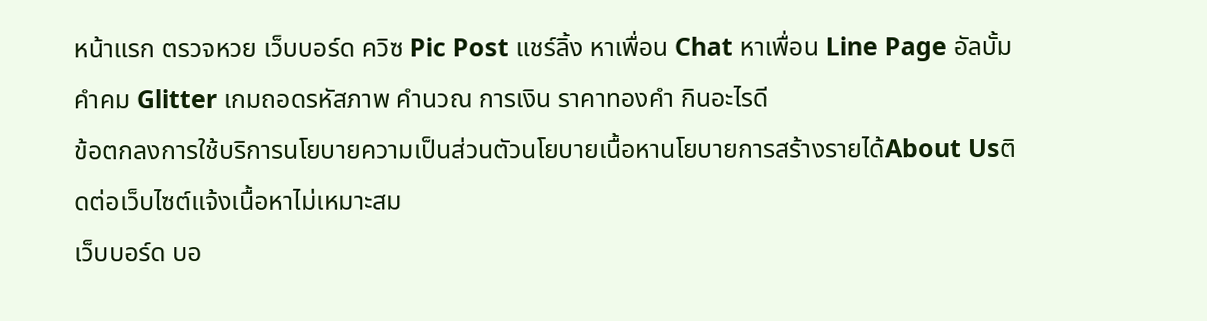หน้าแรก ตรวจหวย เว็บบอร์ด ควิซ Pic Post แชร์ลิ้ง หาเพื่อน Chat หาเพื่อน Line Page อัลบั้ม คำคม Glitter เกมถอดรหัสภาพ คำนวณ การเงิน ราคาทองคำ กินอะไรดี
ข้อตกลงการใช้บริการนโยบายความเป็นส่วนตัวนโยบายเนื้อหานโยบายการสร้างรายได้About Usติดต่อเว็บไซต์แจ้งเนื้อหาไม่เหมาะสม
เว็บบอร์ด บอ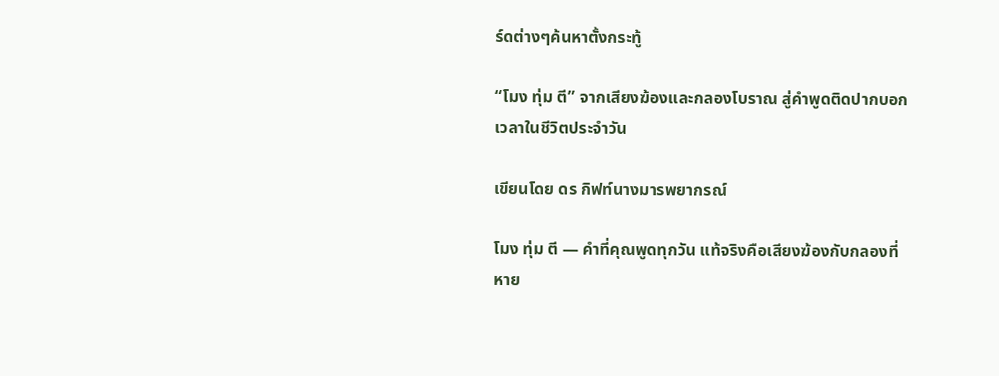ร์ดต่างๆค้นหาตั้งกระทู้

“โมง ทุ่ม ตี” จากเสียงฆ้องและกลองโบราณ สู่คำพูดติดปากบอกเวลาในชีวิตประจำวัน

เขียนโดย ดร กิฟท์นางมารพยากรณ์

โมง ทุ่ม ตี — คำที่คุณพูดทุกวัน แท้จริงคือเสียงฆ้องกับกลองที่หาย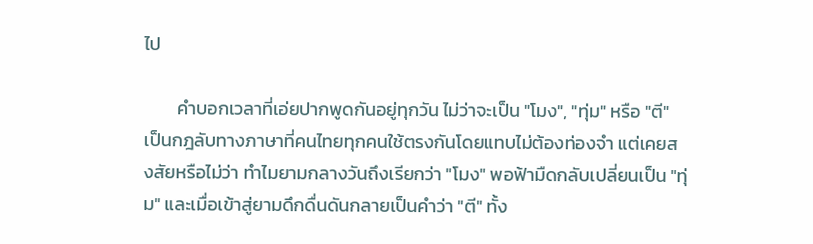ไป

        คำบอกเวลาที่เอ่ยปากพูดกันอยู่ทุกวัน ไม่ว่าจะเป็น "โมง", "ทุ่ม" หรือ "ตี" เป็นกฎลับทางภาษาที่คนไทยทุกคนใช้ตรงกันโดยแทบไม่ต้องท่องจำ แต่เคยสงสัยหรือไม่ว่า ทำไมยามกลางวันถึงเรียกว่า "โมง" พอฟ้ามืดกลับเปลี่ยนเป็น "ทุ่ม" และเมื่อเข้าสู่ยามดึกดื่นดันกลายเป็นคำว่า "ตี" ทั้ง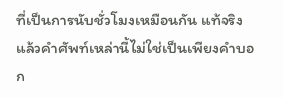ที่เป็นการนับชั่วโมงเหมือนกัน แท้จริงแล้วคำศัพท์เหล่านี้ไม่ใช่เป็นเพียงคำบอก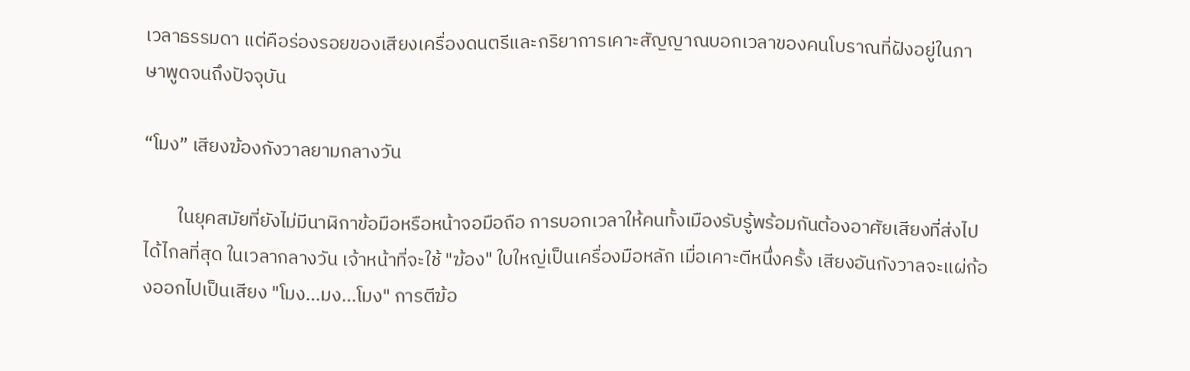เวลาธรรมดา แต่คือร่องรอยของเสียงเครื่องดนตรีและกริยาการเคาะสัญญาณบอกเวลาของคนโบราณที่ฝังอยู่ในภาษาพูดจนถึงปัจจุบัน

“โมง” เสียงฆ้องกังวาลยามกลางวัน

        ในยุคสมัยที่ยังไม่มีนาฬิกาข้อมือหรือหน้าจอมือถือ การบอกเวลาให้คนทั้งเมืองรับรู้พร้อมกันต้องอาศัยเสียงที่ส่งไปได้ไกลที่สุด ในเวลากลางวัน เจ้าหน้าที่จะใช้ "ฆ้อง" ใบใหญ่เป็นเครื่องมือหลัก เมื่อเคาะตีหนึ่งครั้ง เสียงอันกังวาลจะแผ่ก้องออกไปเป็นเสียง "โมง...มง...โมง" การตีฆ้อ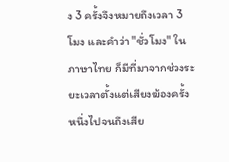ง 3 ครั้งจึงหมายถึงเวลา 3 โมง และคำว่า "ชั่วโมง" ในภาษาไทย ก็มีที่มาจากช่วงระยะเวลาตั้งแต่เสียงฆ้องครั้งหนึ่งไปจนถึงเสีย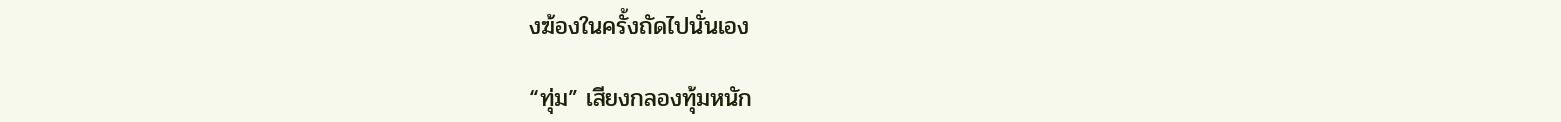งฆ้องในครั้งถัดไปนั่นเอง

“ทุ่ม” เสียงกลองทุ้มหนัก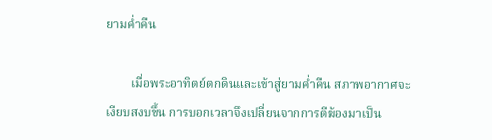ยามค่ำคืน

        เมื่อพระอาทิตย์ตกดินและเข้าสู่ยามค่ำคืน สภาพอากาศจะเงียบสงบขึ้น การบอกเวลาจึงเปลี่ยนจากการตีฆ้องมาเป็น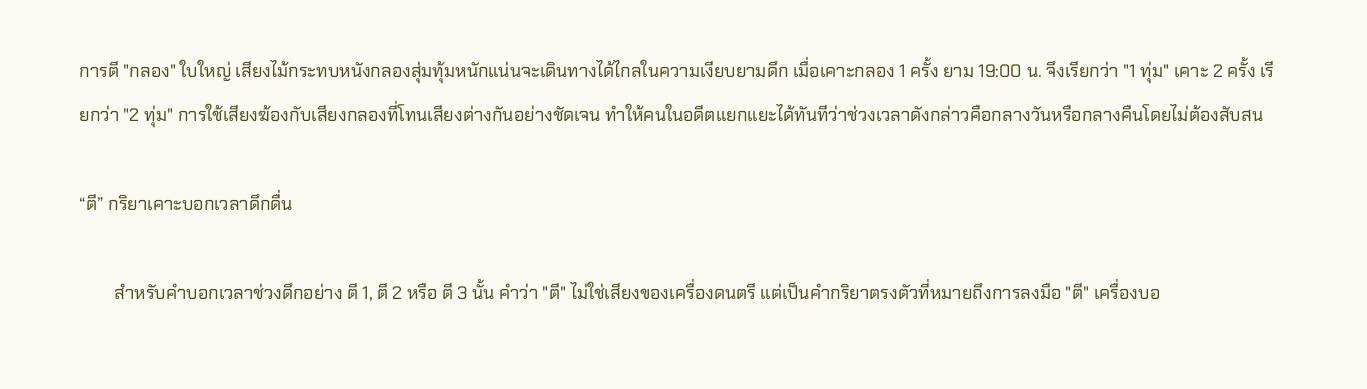การตี "กลอง" ใบใหญ่ เสียงไม้กระทบหนังกลองสุ่มทุ้มหนักแน่นจะเดินทางได้ไกลในความเงียบยามดึก เมื่อเคาะกลอง 1 ครั้ง ยาม 19:00 น. จึงเรียกว่า "1 ทุ่ม" เคาะ 2 ครั้ง เรียกว่า "2 ทุ่ม" การใช้เสียงฆ้องกับเสียงกลองที่โทนเสียงต่างกันอย่างชัดเจน ทำให้คนในอดีตแยกแยะได้ทันทีว่าช่วงเวลาดังกล่าวคือกลางวันหรือกลางคืนโดยไม่ต้องสับสน

“ตี” กริยาเคาะบอกเวลาดึกดื่น

        สำหรับคำบอกเวลาช่วงดึกอย่าง ตี 1, ตี 2 หรือ ตี 3 นั้น คำว่า "ตี" ไม่ใช่เสียงของเครื่องดนตรี แต่เป็นคำกริยาตรงตัวที่หมายถึงการลงมือ "ตี" เครื่องบอ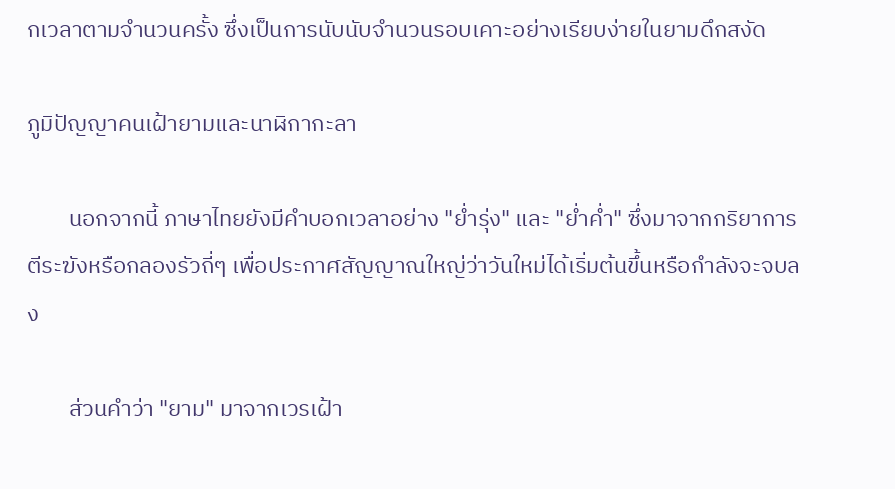กเวลาตามจำนวนครั้ง ซึ่งเป็นการนับนับจำนวนรอบเคาะอย่างเรียบง่ายในยามดึกสงัด

ภูมิปัญญาคนเฝ้ายามและนาฬิกากะลา

        นอกจากนี้ ภาษาไทยยังมีคำบอกเวลาอย่าง "ย่ำรุ่ง" และ "ย่ำค่ำ" ซึ่งมาจากกริยาการตีระฆังหรือกลองรัวถี่ๆ เพื่อประกาศสัญญาณใหญ่ว่าวันใหม่ได้เริ่มต้นขึ้นหรือกำลังจะจบลง

        ส่วนคำว่า "ยาม" มาจากเวรเฝ้า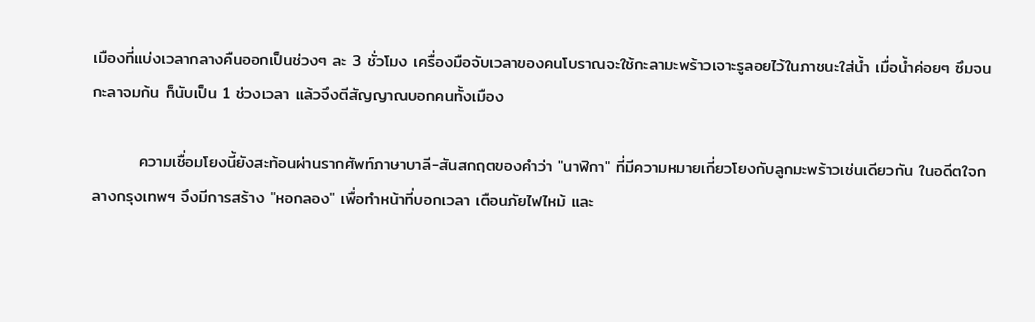เมืองที่แบ่งเวลากลางคืนออกเป็นช่วงๆ ละ 3 ชั่วโมง เครื่องมือจับเวลาของคนโบราณจะใช้กะลามะพร้าวเจาะรูลอยไว้ในภาชนะใส่น้ำ เมื่อน้ำค่อยๆ ซึมจนกะลาจมก้น ก็นับเป็น 1 ช่วงเวลา แล้วจึงตีสัญญาณบอกคนทั้งเมือง

        ความเชื่อมโยงนี้ยังสะท้อนผ่านรากศัพท์ภาษาบาลี-สันสกฤตของคำว่า "นาฬิกา" ที่มีความหมายเกี่ยวโยงกับลูกมะพร้าวเช่นเดียวกัน ในอดีตใจกลางกรุงเทพฯ จึงมีการสร้าง "หอกลอง" เพื่อทำหน้าที่บอกเวลา เตือนภัยไฟไหม้ และ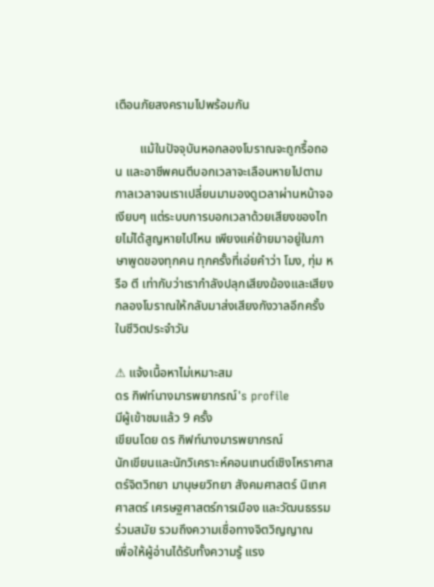เตือนภัยสงครามไปพร้อมกัน

        แม้ในปัจจุบันหอกลองโบราณจะถูกรื้อถอน และอาชีพคนตีบอกเวลาจะเลือนหายไปตามกาลเวลาจนเราเปลี่ยนมามองดูเวลาผ่านหน้าจอเงียบๆ แต่ระบบการบอกเวลาด้วยเสียงของไทยไม่ได้สูญหายไปไหน เพียงแค่ย้ายมาอยู่ในภาษาพูดของทุกคน ทุกครั้งที่เอ่ยคำว่า โมง, ทุ่ม หรือ ตี เท่ากับว่าเรากำลังปลุกเสียงฆ้องและเสียงกลองโบราณให้กลับมาส่งเสียงกังวาลอีกครั้งในชีวิตประจำวัน

⚠ แจ้งเนื้อหาไม่เหมาะสม
ดร กิฟท์นางมารพยากรณ์'s profile
มีผู้เข้าชมแล้ว 9 ครั้ง
เขียนโดย ดร กิฟท์นางมารพยากรณ์
นักเขียนและนักวิเคราะห์คอนเทนต์เชิงโหราศาสตร์จิตวิทยา มานุษยวิทยา สังคมศาสตร์ นิเทศศาสตร์ เศรษฐศาสตร์การเมือง และวัฒนธรรมร่วมสมัย รวมถึงความเชื่อทางจิตวิญญาณ
เพื่อให้ผู้อ่านได้รับทั้งความรู้ แรง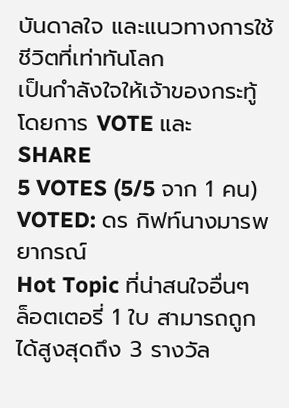บันดาลใจ และแนวทางการใช้ชีวิตที่เท่าทันโลก
เป็นกำลังใจให้เจ้าของกระทู้โดยการ VOTE และ SHARE
5 VOTES (5/5 จาก 1 คน)
VOTED: ดร กิฟท์นางมารพยากรณ์
Hot Topic ที่น่าสนใจอื่นๆ
ล็อตเตอรี่ 1 ใบ สามารถถูกได้สูงสุดถึง 3 รางวัล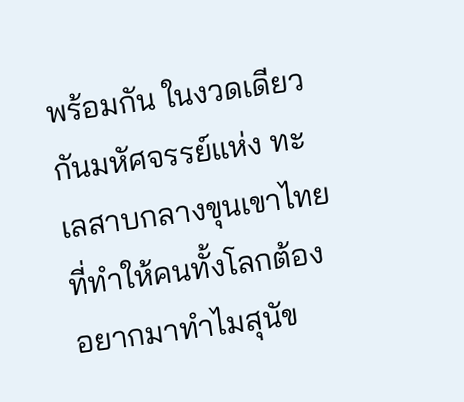พร้อมกัน ในงวดเดียวกันมหัศจรรย์แห่ง ทะเลสาบกลางขุนเขาไทย ที่ทำให้คนทั้งโลกต้องอยากมาทำไมสุนัข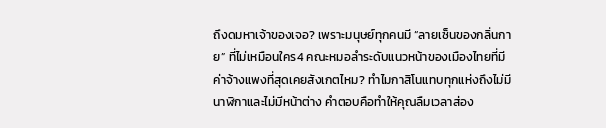ถึงดมหาเจ้าของเจอ? เพราะมนุษย์ทุกคนมี “ลายเซ็นของกลิ่นกาย” ที่ไม่เหมือนใคร4 คณะหมอลำระดับแนวหน้าของเมืองไทยที่มี ค่าจ้างแพงที่สุดเคยสังเกตไหม? ทำไมกาสิโนแทบทุกแห่งถึงไม่มีนาฬิกาและไม่มีหน้าต่าง คำตอบคือทำให้คุณลืมเวลาส่อง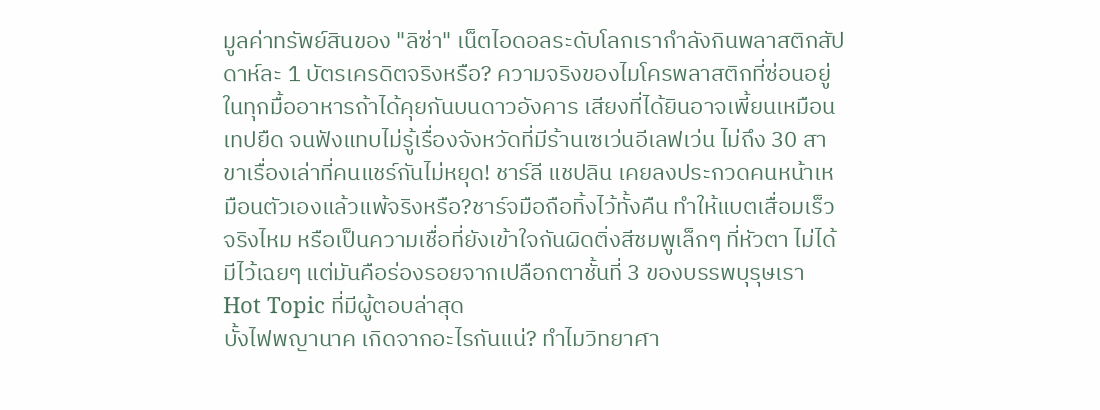มูลค่าทรัพย์สินของ "ลิซ่า" เน็ตไอดอลระดับโลกเรากำลังกินพลาสติกสัปดาห์ละ 1 บัตรเครดิตจริงหรือ? ความจริงของไมโครพลาสติกที่ซ่อนอยู่ในทุกมื้ออาหารถ้าได้คุยกันบนดาวอังคาร เสียงที่ได้ยินอาจเพี้ยนเหมือนเทปยืด จนฟังแทบไม่รู้เรื่องจังหวัดที่มีร้านเซเว่นอีเลฟเว่น ไม่ถึง 30 สาขาเรื่องเล่าที่คนแชร์กันไม่หยุด! ชาร์ลี แชปลิน เคยลงประกวดคนหน้าเหมือนตัวเองแล้วแพ้จริงหรือ?ชาร์จมือถือทิ้งไว้ทั้งคืน ทำให้แบตเสื่อมเร็วจริงไหม หรือเป็นความเชื่อที่ยังเข้าใจกันผิดติ่งสีชมพูเล็กๆ ที่หัวตา ไม่ได้มีไว้เฉยๆ แต่มันคือร่องรอยจากเปลือกตาชั้นที่ 3 ของบรรพบุรุษเรา
Hot Topic ที่มีผู้ตอบล่าสุด
บั้งไฟพญานาค เกิดจากอะไรกันแน่? ทำไมวิทยาศา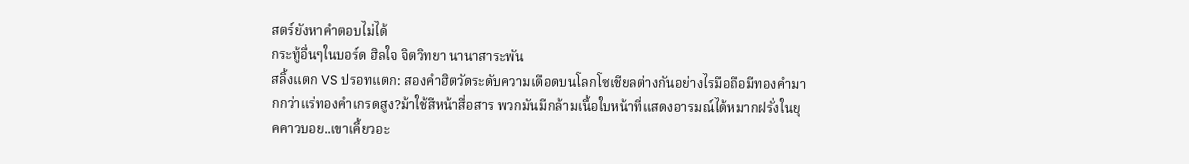สตร์ยังหาคำตอบไม่ได้
กระทู้อื่นๆในบอร์ด ฮิลใจ จิตวิทยา นานาสาระพัน
สลิ้งแตก VS ปรอทแตก: สองคำฮิตวัดระดับความเดือดบนโลกโซเชียลต่างกันอย่างไรมือถือมีทองคำมากกว่าแร่ทองคำเกรดสูง?ม้าใช้สีหน้าสื่อสาร พวกมันมีกล้ามเนื้อใบหน้าที่แสดงอารมณ์ได้หมากฝรั่งในยุคคาวบอย..เขาเคี้ยวอะ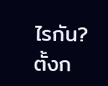ไรกัน?
ตั้งก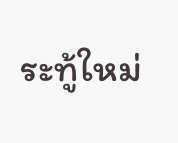ระทู้ใหม่